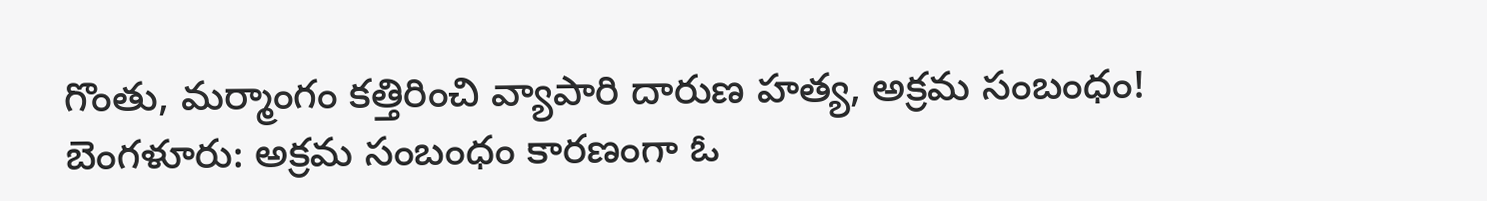గొంతు, మర్మాంగం కత్తిరించి వ్యాపారి దారుణ హత్య, అక్రమ సంబంధం!
బెంగళూరు: అక్రమ సంబంధం కారణంగా ఓ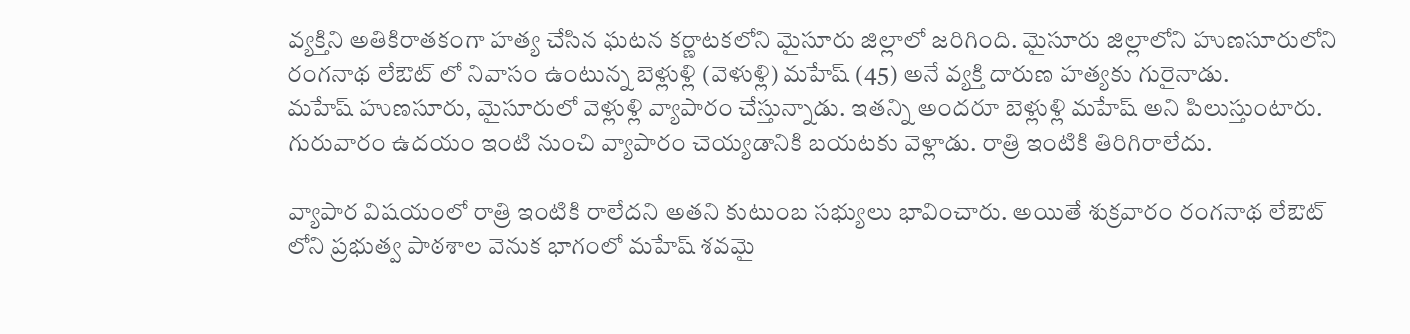వ్యక్తిని అతికిరాతకంగా హత్య చేసిన ఘటన కర్ణాటకలోని మైసూరు జిల్లాలో జరిగింది. మైసూరు జిల్లాలోని హుణసూరులోని రంగనాథ లేఔట్ లో నివాసం ఉంటున్న బెళ్లుళ్లి (వెళుళ్లి) మహేష్ (45) అనే వ్యక్తి దారుణ హత్యకు గురైనాడు.
మహేష్ హుణసూరు, మైసూరులో వెళ్లుళ్లి వ్యాపారం చేస్తున్నాడు. ఇతన్ని అందరూ బెళ్లుళ్లి మహేష్ అని పిలుస్తుంటారు. గురువారం ఉదయం ఇంటి నుంచి వ్యాపారం చెయ్యడానికి బయటకు వెళ్లాడు. రాత్రి ఇంటికి తిరిగిరాలేదు.

వ్యాపార విషయంలో రాత్రి ఇంటికి రాలేదని అతని కుటుంబ సభ్యులు భావించారు. అయితే శుక్రవారం రంగనాథ లేఔట్ లోని ప్రభుత్వ పాఠశాల వెనుక భాగంలో మహేష్ శవమై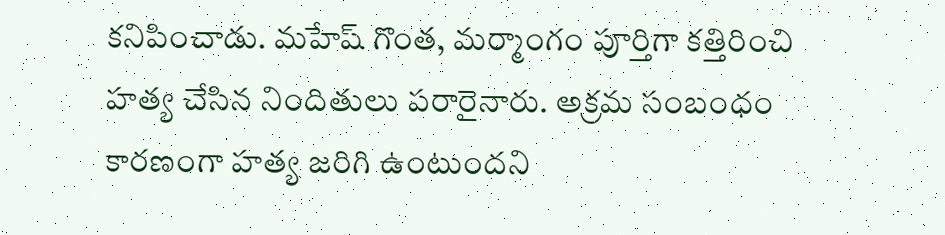కనిపించాడు. మహేష్ గొంత, మర్మాంగం పూర్తిగా కత్తిరించి హత్య చేసిన నిందితులు పరారైనారు. అక్రమ సంబంధం కారణంగా హత్య జరిగి ఉంటుందని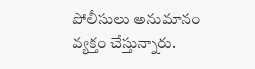పోలీసులు అనుమానం వ్యక్తం చేస్తున్నారు.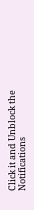Click it and Unblock the Notifications